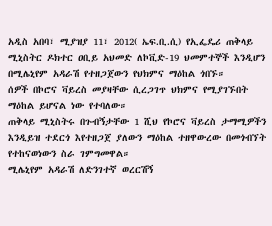አዲስ አበባ፣ ሚያዝያ 11፣ 2012( ኤፍ.ቢ.ሲ) የኢፌዴሪ ጠቅላይ ሚኒስትር ዶክተር ዐቢይ አህመድ ለኮቪድ-19 ህመምተኞች እንዲሆን በሚሌኒየም አዳራሽ የተዘጋጀውን የህክምና ማዕከል ጎበኙ።
ሰዎች በኮሮና ቫይረስ መያዛቸው ሲረጋገጥ ህክምና የሚያገኙበት ማዕከል ይሆናል ነው የተባለው።
ጠቅላይ ሚኒስትሩ በጉብኝታቸው 1 ሺህ የኮሮና ቫይረስ ታማሚዎችን እንዲይዝ ተደርጎ እየተዘጋጀ ያለውን ማዕከል ተዘዋውረው በመጎብኘት የተከናወነውን ስራ ገምግመዋል።
ሚሌኒየም አዳራሽ ለድንገተኛ ወረርሽኝ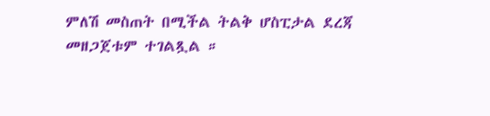ምለሽ መስጠት በሚችል ትልቅ ሆስፒታል ደረጃ መዘጋጀቱም ተገልጿል ።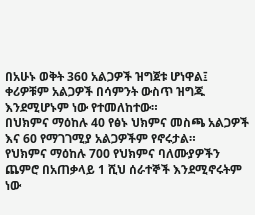በአሁኑ ወቅት 360 አልጋዎች ዝግጀቱ ሆነዋል፤ ቀሪዎቹም አልጋዎች በሳምንት ውስጥ ዝግጁ እንደሚሆኑም ነው የተመለከተው።
በህክምና ማዕከሉ 40 የፅኑ ህክምና መስጫ አልጋዎች እና 60 የማገገሚያ አልጋዎችም የኖሩታል።
የህክምና ማዕከሉ 700 የህክምና ባለሙያዎችን ጨምሮ በአጠቃላይ 1 ሺህ ሰራተኞች እንደሚኖሩትም ነው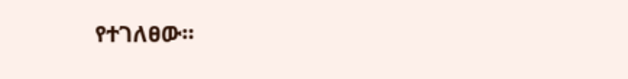የተገለፀው።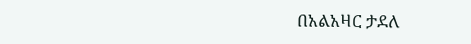በአልአዛር ታደለ